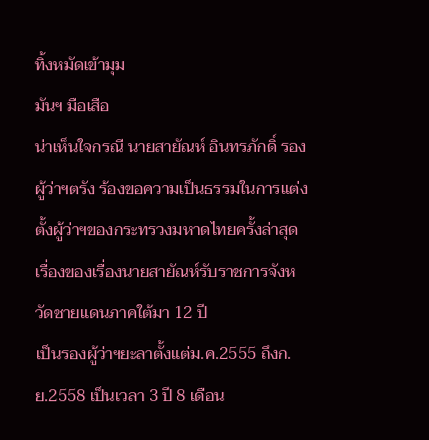ทิ้งหมัดเข้ามุม
มันฯ มือเสือ
น่าเห็นใจกรณี นายสายัณห์ อินทรภักดิ์ รองผู้ว่าฯตรัง ร้องขอความเป็นธรรมในการแต่งตั้งผู้ว่าฯของกระทรวงมหาดไทยครั้งล่าสุด
เรื่องของเรื่องนายสายัณห์รับราชการจังหวัดชายแดนภาคใต้มา 12 ปี
เป็นรองผู้ว่าฯยะลาตั้งแต่ม.ค.2555 ถึงก.ย.2558 เป็นเวลา 3 ปี 8 เดือน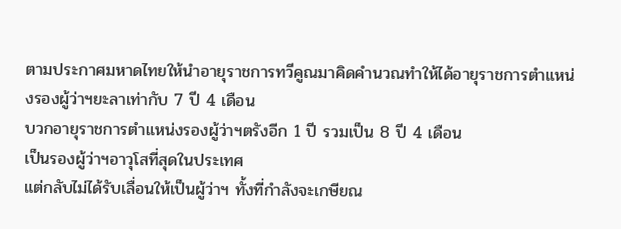ตามประกาศมหาดไทยให้นำอายุราชการทวีคูณมาคิดคำนวณทำให้ได้อายุราชการตำแหน่งรองผู้ว่าฯยะลาเท่ากับ 7 ปี 4 เดือน
บวกอายุราชการตำแหน่งรองผู้ว่าฯตรังอีก 1 ปี รวมเป็น 8 ปี 4 เดือน
เป็นรองผู้ว่าฯอาวุโสที่สุดในประเทศ
แต่กลับไม่ได้รับเลื่อนให้เป็นผู้ว่าฯ ทั้งที่กำลังจะเกษียณ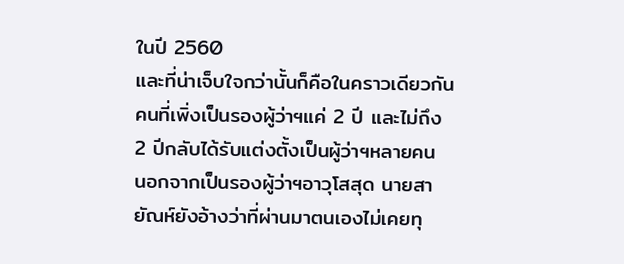ในปี 2560
และที่น่าเจ็บใจกว่านั้นก็คือในคราวเดียวกันคนที่เพิ่งเป็นรองผู้ว่าฯแค่ 2 ปี และไม่ถึง 2 ปีกลับได้รับแต่งตั้งเป็นผู้ว่าฯหลายคน
นอกจากเป็นรองผู้ว่าฯอาวุโสสุด นายสายัณห์ยังอ้างว่าที่ผ่านมาตนเองไม่เคยทุ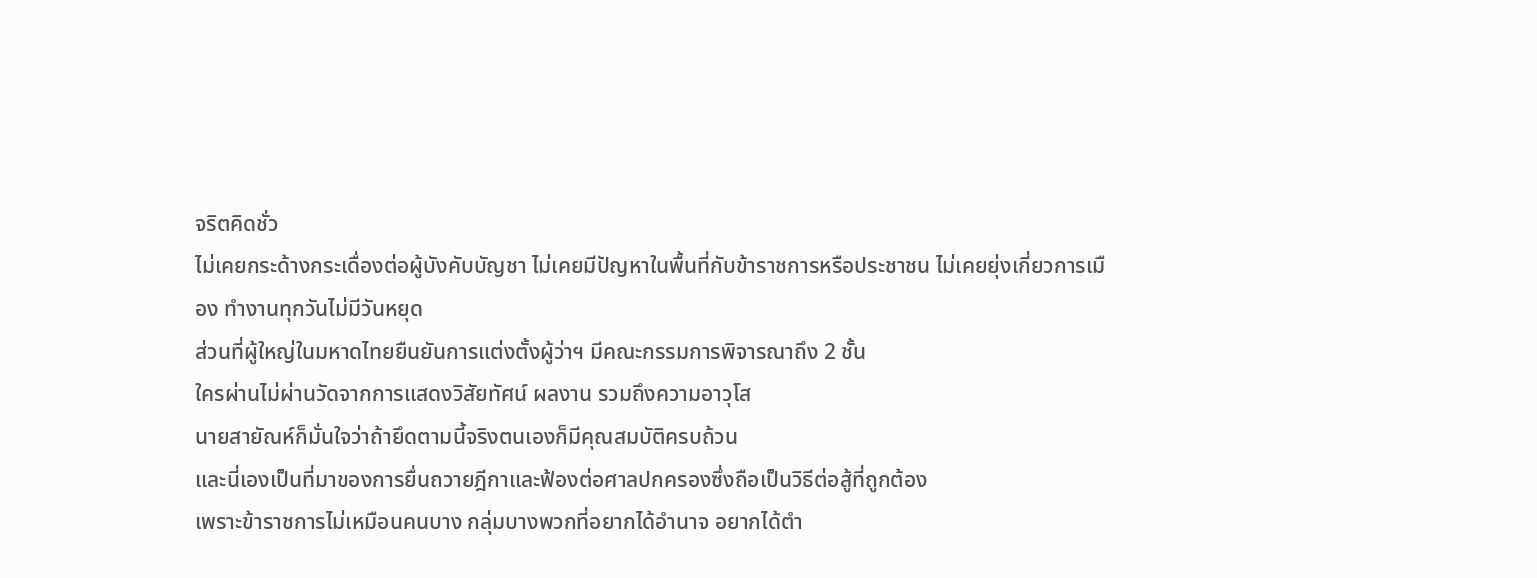จริตคิดชั่ว
ไม่เคยกระด้างกระเดื่องต่อผู้บังคับบัญชา ไม่เคยมีปัญหาในพื้นที่กับข้าราชการหรือประชาชน ไม่เคยยุ่งเกี่ยวการเมือง ทำงานทุกวันไม่มีวันหยุด
ส่วนที่ผู้ใหญ่ในมหาดไทยยืนยันการแต่งตั้งผู้ว่าฯ มีคณะกรรมการพิจารณาถึง 2 ชั้น
ใครผ่านไม่ผ่านวัดจากการแสดงวิสัยทัศน์ ผลงาน รวมถึงความอาวุโส
นายสายัณห์ก็มั่นใจว่าถ้ายึดตามนี้จริงตนเองก็มีคุณสมบัติครบถ้วน
และนี่เองเป็นที่มาของการยื่นถวายฎีกาและฟ้องต่อศาลปกครองซึ่งถือเป็นวิธีต่อสู้ที่ถูกต้อง
เพราะข้าราชการไม่เหมือนคนบาง กลุ่มบางพวกที่อยากได้อำนาจ อยากได้ตำ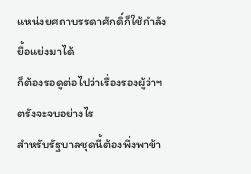แหน่งยศถาบรรดาศักดิ์ก็ใช้กำลังยื้อแย่งมาได้
ก็ต้องรอดูต่อไปว่าเรื่องรองผู้ว่าฯตรังจะจบอย่างไร
สำหรับรัฐบาลชุดนี้ต้องพึ่งพาข้า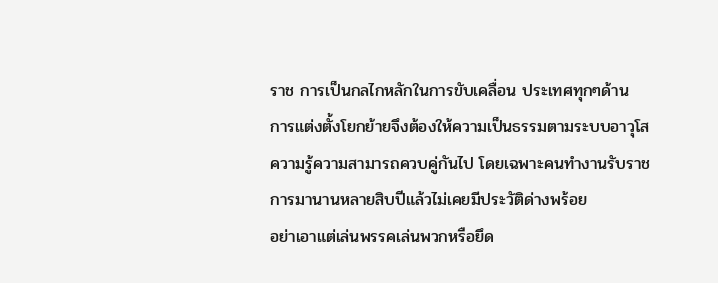ราช การเป็นกลไกหลักในการขับเคลื่อน ประเทศทุกๆด้าน
การแต่งตั้งโยกย้ายจึงต้องให้ความเป็นธรรมตามระบบอาวุโส ความรู้ความสามารถควบคู่กันไป โดยเฉพาะคนทำงานรับราชการมานานหลายสิบปีแล้วไม่เคยมีประวัติด่างพร้อย
อย่าเอาแต่เล่นพรรคเล่นพวกหรือยึด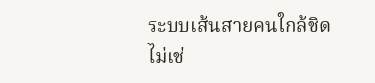ระบบเส้นสายคนใกล้ชิด
ไม่เช่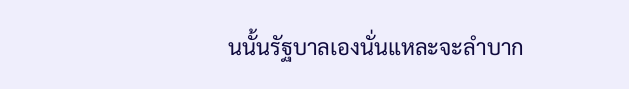นนั้นรัฐบาลเองนั่นแหละจะลำบาก